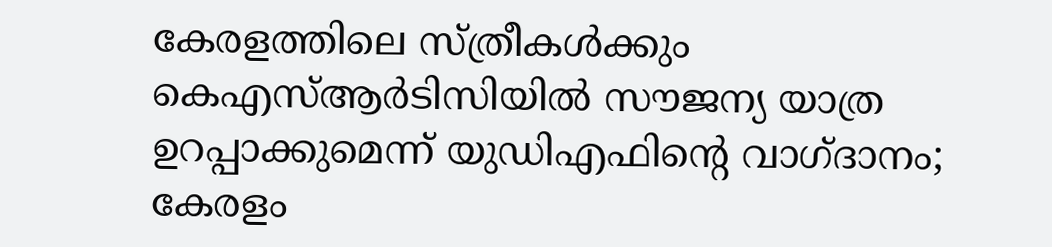കേരളത്തിലെ സ്ത്രീകൾക്കും കെഎസ്ആർടിസിയിൽ സൗജന്യ യാത്ര ഉറപ്പാക്കുമെന്ന് യുഡിഎഫിന്റെ വാഗ്ദാനം; കേരളം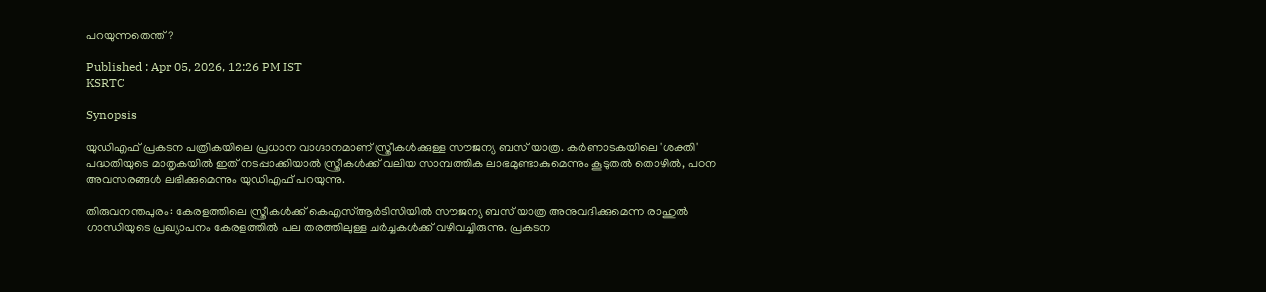പറയുന്നതെന്ത്?

Published : Apr 05, 2026, 12:26 PM IST
KSRTC

Synopsis

യുഡിഎഫ് പ്രകടന പത്രികയിലെ പ്രധാന വാഗ്ദാനമാണ് സ്ത്രീകൾക്കുള്ള സൗജന്യ ബസ് യാത്ര. കർണാടകയിലെ 'ശക്തി' പദ്ധതിയുടെ മാതൃകയിൽ ഇത് നടപ്പാക്കിയാൽ സ്ത്രീകൾക്ക് വലിയ സാമ്പത്തിക ലാഭമുണ്ടാകുമെന്നും കൂടുതൽ തൊഴിൽ, പഠന അവസരങ്ങൾ ലഭിക്കുമെന്നും യുഡിഎഫ് പറയുന്നു.

തിരുവനന്തപുരം: കേരളത്തിലെ സ്ത്രീകൾക്ക് കെഎസ്ആ‍‌ർടിസിയിൽ സൗജന്യ ബസ് യാത്ര അനുവദിക്കുമെന്ന രാഹുൽ ഗാന്ധിയുടെ പ്രഖ്യാപനം കേരളത്തിൽ പല തരത്തിലുള്ള ച‍ർച്ചകൾക്ക് വഴിവച്ചിരുന്നു. പ്രകടന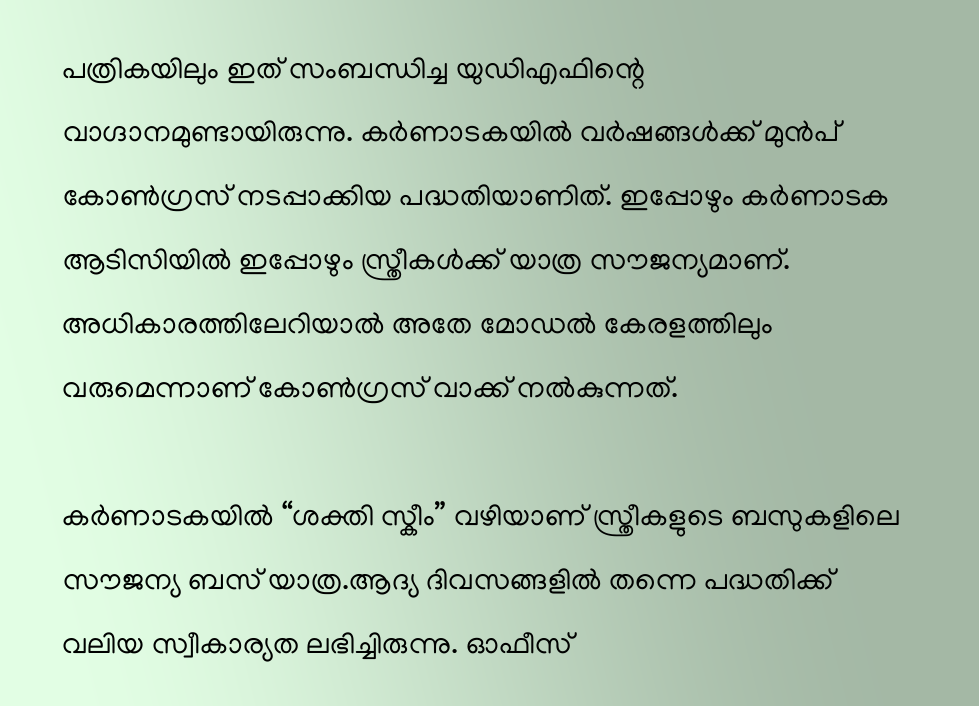പത്രികയിലും ഇത് സംബന്ധിച്ച യുഡിഎഫിന്റെ വാഗ്ദാനമുണ്ടായിരുന്നു. കർണാടകയിൽ വർഷങ്ങൾക്ക് മുൻപ് കോൺഗ്രസ് നടപ്പാക്കിയ പദ്ധതിയാണിത്. ഇപ്പോഴും കർണാടക ആടിസിയിൽ ഇപ്പോഴും സ്ത്രീകൾക്ക് യാത്ര സൗജന്യമാണ്. അധികാരത്തിലേറിയാൽ അതേ മോഡൽ കേരളത്തിലും വരുമെന്നാണ് കോൺഗ്രസ് വാക്ക് നൽകുന്നത്.

കർണാടകയിൽ “ശക്തി സ്കീം” വഴിയാണ് സ്ത്രീകളുടെ ബസുകളിലെ സൗജന്യ ബസ് യാത്ര.ആദ്യ ദിവസങ്ങളിൽ തന്നെ പദ്ധതിക്ക് വലിയ സ്വീകാര്യത ലഭിച്ചിരുന്നു. ഓഫീസ്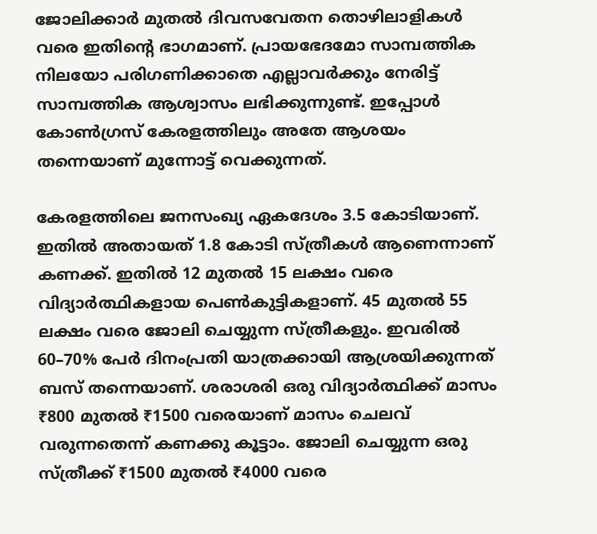ജോലിക്കാർ മുതൽ ദിവസവേതന തൊഴിലാളികൾ വരെ ഇതിന്റെ ഭാഗമാണ്. പ്രായഭേദമോ സാമ്പത്തിക നിലയോ പരിഗണിക്കാതെ എല്ലാവർക്കും നേരിട്ട് സാമ്പത്തിക ആശ്വാസം ലഭിക്കുന്നുണ്ട്. ഇപ്പോൾ കോൺഗ്രസ് കേരളത്തിലും അതേ ആശയം തന്നെയാണ് മുന്നോട്ട് വെക്കുന്നത്.

കേരളത്തിലെ ജനസംഖ്യ ഏകദേശം 3.5 കോടിയാണ്. ഇതിൽ അതായത് 1.8 കോടി സ്ത്രീകൾ ആണെന്നാണ് കണക്ക്. ഇതിൽ 12 മുതൽ 15 ലക്ഷം വരെ വിദ്യാർത്ഥികളായ പെൺകുട്ടികളാണ്. 45 മുതൽ 55 ലക്ഷം വരെ ജോലി ചെയ്യുന്ന സ്ത്രീകളും. ഇവരിൽ 60–70% പേർ ദിനംപ്രതി യാത്രക്കായി ആശ്രയിക്കുന്നത് ബസ് തന്നെയാണ്. ശരാശരി ഒരു വിദ്യാർത്ഥിക്ക് മാസം ₹800 മുതൽ ₹1500 വരെയാണ് മാസം ചെലവ് വരുന്നതെന്ന് കണക്കു കൂട്ടാം. ജോലി ചെയ്യുന്ന ഒരു സ്ത്രീക്ക് ₹1500 മുതൽ ₹4000 വരെ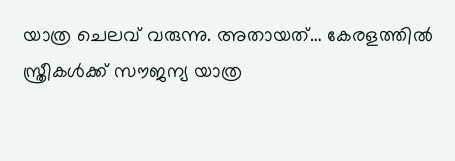യാത്ര ചെലവ് വരുന്നു. അതായത്… കേരളത്തിൽ സ്ത്രീകൾക്ക് സൗജന്യ യാത്ര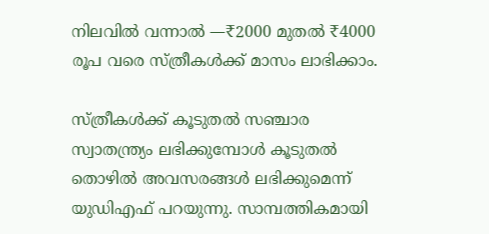നിലവിൽ വന്നാൽ —₹2000 മുതൽ ₹4000 രൂപ വരെ സ്ത്രീകൾക്ക് മാസം ലാഭിക്കാം.

സ്ത്രീകൾക്ക് കൂടുതൽ സഞ്ചാര സ്വാതന്ത്ര്യം ലഭിക്കുമ്പോൾ കൂടുതൽ തൊഴിൽ അവസരങ്ങൾ ലഭിക്കുമെന്ന് യുഡിഎഫ് പറയുന്നു. സാമ്പത്തികമായി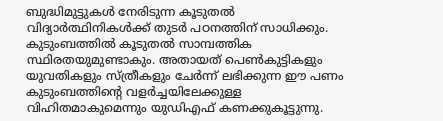ബുദ്ധിമുട്ടുകൾ നേരിടുന്ന കൂടുതൽ വിദ്യാർത്ഥിനികൾക്ക് തുടർ പഠനത്തിന് സാധിക്കും. കുടുംബത്തിൽ കൂടുതൽ സാമ്പത്തിക സ്ഥിരതയുമുണ്ടാകും. അതായത് പെൺകുട്ടികളും യുവതികളും സ്ത്രീകളും ചേർന്ന് ലഭിക്കുന്ന ഈ പണം കുടുംബത്തിന്റെ വളർച്ചയിലേക്കുള്ള വിഹിതമാകുമെന്നും യുഡിഎഫ് കണക്കുകൂട്ടുന്നു.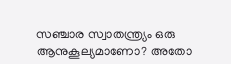സഞ്ചാര സ്വാതന്ത്ര്യം ഒരു ആനുകൂല്യമാണോ? അതോ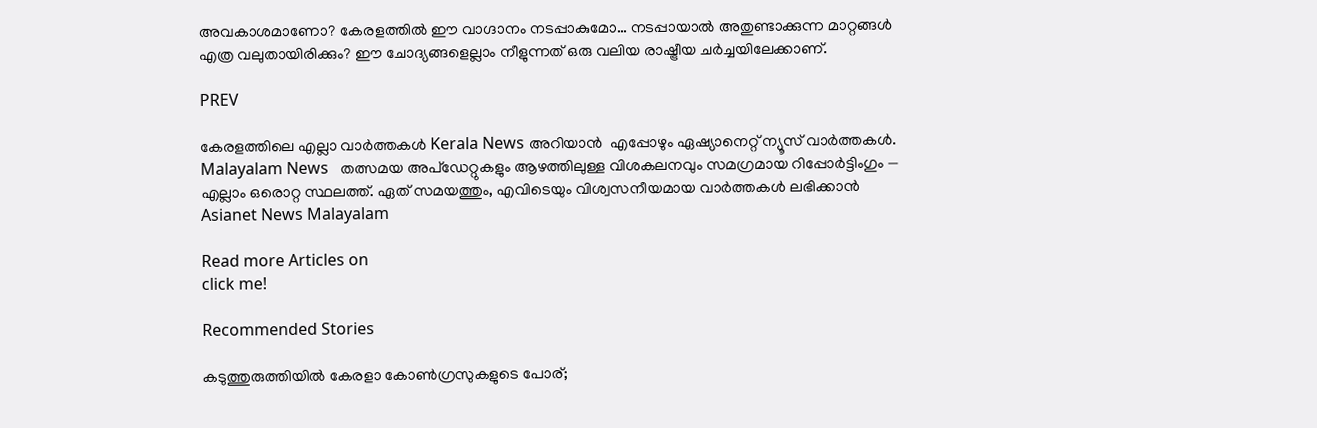അവകാശമാണോ? കേരളത്തിൽ ഈ വാഗ്ദാനം നടപ്പാകുമോ… നടപ്പായാൽ അതുണ്ടാക്കുന്ന മാറ്റങ്ങൾ എത്ര വലുതായിരിക്കും? ഈ ചോദ്യങ്ങളെല്ലാം നീളുന്നത് ഒരു വലിയ രാഷ്ട്രീയ ചര്‍ച്ചയിലേക്കാണ്.

PREV

കേരളത്തിലെ എല്ലാ വാർത്തകൾ Kerala News അറിയാൻ  എപ്പോഴും ഏഷ്യാനെറ്റ് ന്യൂസ് വാർത്തകൾ.  Malayalam News   തത്സമയ അപ്‌ഡേറ്റുകളും ആഴത്തിലുള്ള വിശകലനവും സമഗ്രമായ റിപ്പോർട്ടിംഗും — എല്ലാം ഒരൊറ്റ സ്ഥലത്ത്. ഏത് സമയത്തും, എവിടെയും വിശ്വസനീയമായ വാർത്തകൾ ലഭിക്കാൻ Asianet News Malayalam

Read more Articles on
click me!

Recommended Stories

കടുത്തുരുത്തിയിൽ കേരളാ കോൺഗ്രസുകളുടെ പോര്;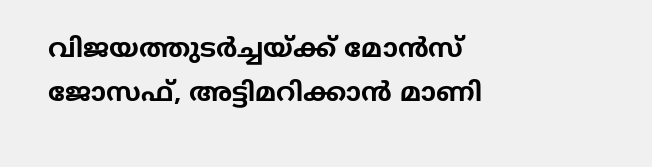വിജയത്തുടർച്ചയ്ക്ക് മോൻസ് ജോസഫ്, അട്ടിമറിക്കാൻ മാണി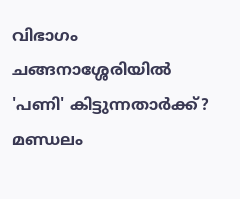വിഭാഗം
ചങ്ങനാശ്ശേരിയിൽ 'പണി' കിട്ടുന്നതാർക്ക്? മണ്ഡലം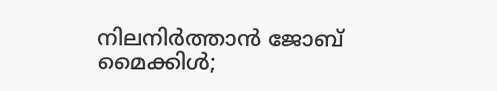നിലനിർത്താൻ ജോബ് മൈക്കിൾ;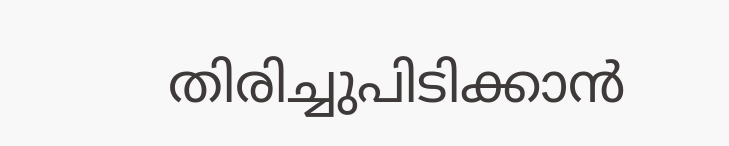തിരിച്ചുപിടിക്കാൻ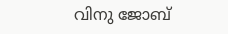വിനു ജോബ്